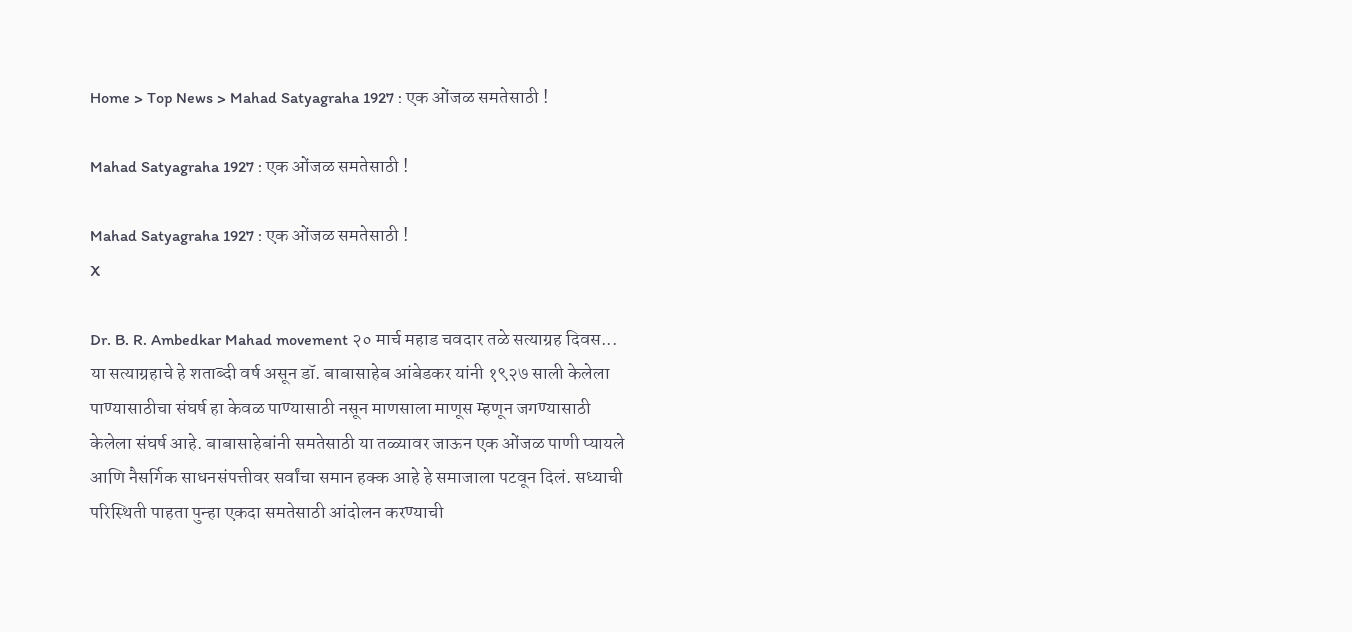Home > Top News > Mahad Satyagraha 1927 : एक ओंजळ समतेसाठी !

Mahad Satyagraha 1927 : एक ओंजळ समतेसाठी !

Mahad Satyagraha 1927 : एक ओंजळ समतेसाठी !
X

Dr. B. R. Ambedkar Mahad movement २० मार्च महाड चवदार तळे सत्याग्रह दिवस... या सत्याग्रहाचे हे शताब्दी वर्ष असून डॉ. बाबासाहेब आंबेडकर यांनी १९२७ साली केलेला पाण्यासाठीचा संघर्ष हा केवळ पाण्यासाठी नसून माणसाला माणूस म्हणून जगण्यासाठी केलेला संघर्ष आहे. बाबासाहेबांनी समतेसाठी या तळ्यावर जाऊन एक ओंजळ पाणी प्यायले आणि नैसर्गिक साधनसंपत्तीवर सर्वांचा समान हक्क आहे हे समाजाला पटवून दिलं. सध्याची परिस्थिती पाहता पुन्हा एकदा समतेसाठी आंदोलन करण्याची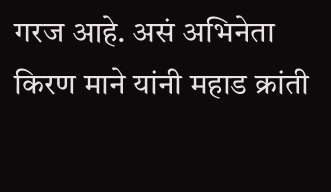गरज आहे. असं अभिनेता किरण माने यांनी महाड क्रांती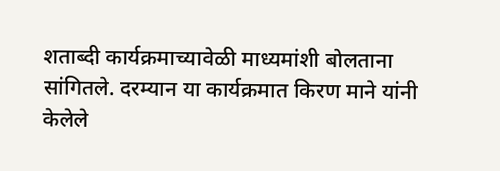शताब्दी कार्यक्रमाच्यावेळी माध्यमांशी बोलताना सांगितले. दरम्यान या कार्यक्रमात किरण माने यांनी केलेले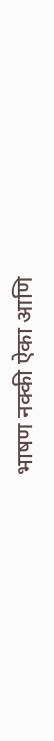भाषण नक्की ऐका आणि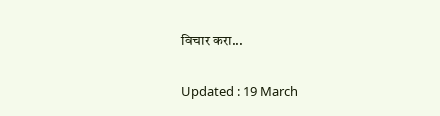विचार करा...


Updated : 19 March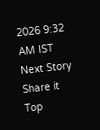2026 9:32 AM IST
Next Story
Share it
Top